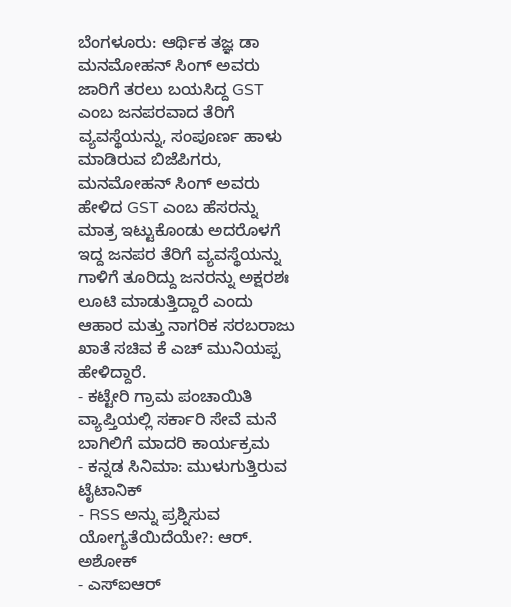ಬೆಂಗಳೂರು: ಆರ್ಥಿಕ ತಜ್ಞ ಡಾ ಮನಮೋಹನ್ ಸಿಂಗ್ ಅವರು ಜಾರಿಗೆ ತರಲು ಬಯಸಿದ್ದ GST ಎಂಬ ಜನಪರವಾದ ತೆರಿಗೆ ವ್ಯವಸ್ಥೆಯನ್ನು, ಸಂಪೂರ್ಣ ಹಾಳು ಮಾಡಿರುವ ಬಿಜೆಪಿಗರು, ಮನಮೋಹನ್ ಸಿಂಗ್ ಅವರು ಹೇಳಿದ GST ಎಂಬ ಹೆಸರನ್ನು ಮಾತ್ರ ಇಟ್ಟುಕೊಂಡು ಅದರೊಳಗೆ ಇದ್ದ ಜನಪರ ತೆರಿಗೆ ವ್ಯವಸ್ಥೆಯನ್ನು ಗಾಳಿಗೆ ತೂರಿದ್ದು ಜನರನ್ನು ಅಕ್ಷರಶಃ ಲೂಟಿ ಮಾಡುತ್ತಿದ್ದಾರೆ ಎಂದು ಆಹಾರ ಮತ್ತು ನಾಗರಿಕ ಸರಬರಾಜು ಖಾತೆ ಸಚಿವ ಕೆ ಎಚ್ ಮುನಿಯಪ್ಪ ಹೇಳಿದ್ದಾರೆ.
- ಕಟ್ಟೇರಿ ಗ್ರಾಮ ಪಂಚಾಯಿತಿ ವ್ಯಾಪ್ತಿಯಲ್ಲಿ ಸರ್ಕಾರಿ ಸೇವೆ ಮನೆ ಬಾಗಿಲಿಗೆ ಮಾದರಿ ಕಾರ್ಯಕ್ರಮ
- ಕನ್ನಡ ಸಿನಿಮಾ: ಮುಳುಗುತ್ತಿರುವ ಟೈಟಾನಿಕ್
- RSS ಅನ್ನು ಪ್ರಶ್ನಿಸುವ ಯೋಗ್ಯತೆಯಿದೆಯೇ?: ಆರ್. ಅಶೋಕ್
- ಎಸ್ಐಆರ್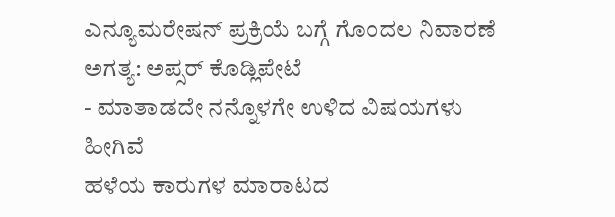ಎನ್ಯೂಮರೇಷನ್ ಪ್ರಕ್ರಿಯೆ ಬಗ್ಗೆ ಗೊಂದಲ ನಿವಾರಣೆ ಅಗತ್ಯ: ಅಪ್ಸರ್ ಕೊಡ್ಲಿಪೇಟೆ
- ಮಾತಾಡದೇ ನನ್ನೊಳಗೇ ಉಳಿದ ವಿಷಯಗಳು ಹೀಗಿವೆ
ಹಳೆಯ ಕಾರುಗಳ ಮಾರಾಟದ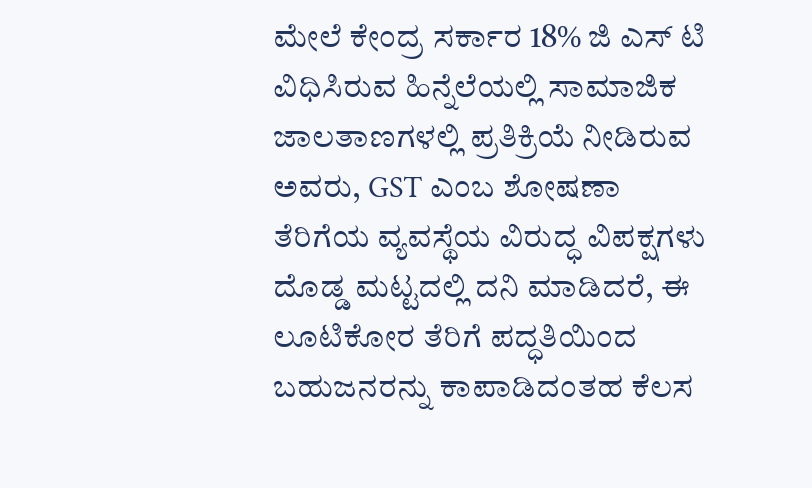ಮೇಲೆ ಕೇಂದ್ರ ಸರ್ಕಾರ 18% ಜಿ ಎಸ್ ಟಿ ವಿಧಿಸಿರುವ ಹಿನ್ನೆಲೆಯಲ್ಲಿ ಸಾಮಾಜಿಕ ಜಾಲತಾಣಗಳಲ್ಲಿ ಪ್ರತಿಕ್ರಿಯೆ ನೀಡಿರುವ ಅವರು, GST ಎಂಬ ಶೋಷಣಾ ತೆರಿಗೆಯ ವ್ಯವಸ್ಥೆಯ ವಿರುದ್ಧ ವಿಪಕ್ಷಗಳು ದೊಡ್ಡ ಮಟ್ಟದಲ್ಲಿ ದನಿ ಮಾಡಿದರೆ, ಈ ಲೂಟಿಕೋರ ತೆರಿಗೆ ಪದ್ಧತಿಯಿಂದ ಬಹುಜನರನ್ನು ಕಾಪಾಡಿದಂತಹ ಕೆಲಸ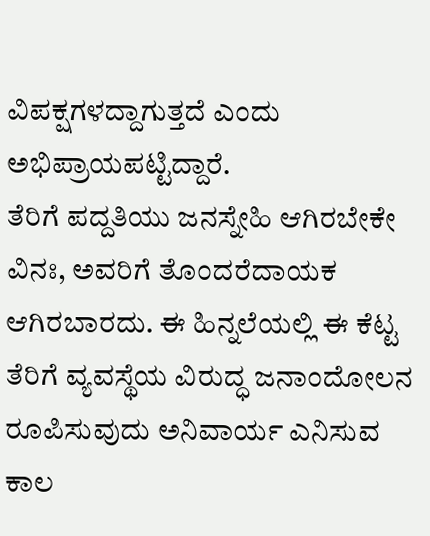ವಿಪಕ್ಷಗಳದ್ದಾಗುತ್ತದೆ ಎಂದು ಅಭಿಪ್ರಾಯಪಟ್ಟಿದ್ದಾರೆ.
ತೆರಿಗೆ ಪದ್ದತಿಯು ಜನಸ್ನೇಹಿ ಆಗಿರಬೇಕೇ ವಿನಃ, ಅವರಿಗೆ ತೊಂದರೆದಾಯಕ ಆಗಿರಬಾರದು. ಈ ಹಿನ್ನಲೆಯಲ್ಲಿ ಈ ಕೆಟ್ಟ ತೆರಿಗೆ ವ್ಯವಸ್ಥೆಯ ವಿರುದ್ಧ ಜನಾಂದೋಲನ ರೂಪಿಸುವುದು ಅನಿವಾರ್ಯ ಎನಿಸುವ ಕಾಲ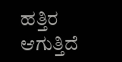ಹತ್ತಿರ ಆಗುತ್ತಿದೆ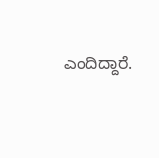ಎಂದಿದ್ದಾರೆ.